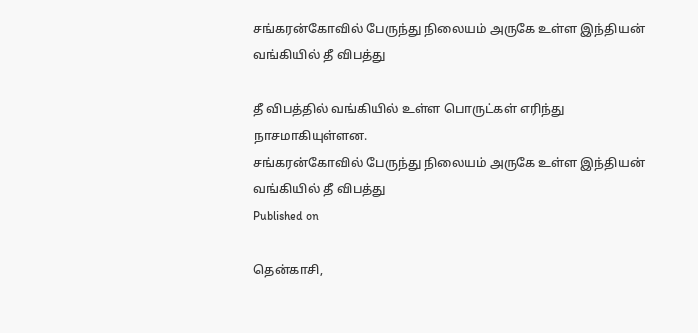சங்கரன்கோவில் பேருந்து நிலையம் அருகே உள்ள இந்தியன் வங்கியில் தீ விபத்து

தீ விபத்தில் வங்கியில் உள்ள பொருட்கள் எரிந்து நாசமாகியுள்ளன.
சங்கரன்கோவில் பேருந்து நிலையம் அருகே உள்ள இந்தியன் வங்கியில் தீ விபத்து
Published on

தென்காசி,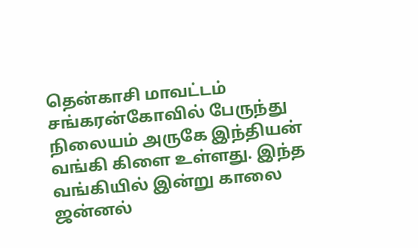தென்காசி மாவட்டம் சங்கரன்கோவில் பேருந்து நிலையம் அருகே இந்தியன் வங்கி கிளை உள்ளது. இந்த வங்கியில் இன்று காலை ஜன்னல்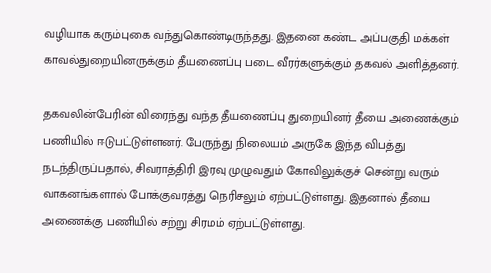வழியாக கரும்புகை வந்துகொண்டிருந்தது. இதனை கண்ட அப்பகுதி மக்கள் காவல்துறையினருக்கும் தீயணைப்பு படை வீரர்களுக்கும் தகவல் அளித்தனர்.

தகவலின்பேரின் விரைந்து வந்த தீயணைப்பு துறையினர் தீயை அணைக்கும் பணியில் ஈடுபட்டுள்ளனர். பேருந்து நிலையம் அருகே இந்த விபத்து நடந்திருப்பதால், சிவராத்திரி இரவு முழுவதும் கோவிலுக்குச் சென்று வரும் வாகனங்களால் போக்குவரத்து நெரிசலும் ஏற்பட்டுள்ளது. இதனால் தீயை அணைக்கு பணியில் சற்று சிரமம் ஏற்பட்டுள்ளது.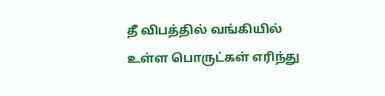தீ விபத்தில் வங்கியில் உள்ள பொருட்கள் எரிந்து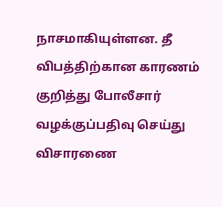நாசமாகியுள்ளன. தீ விபத்திற்கான காரணம் குறித்து போலீசார் வழக்குப்பதிவு செய்து விசாரணை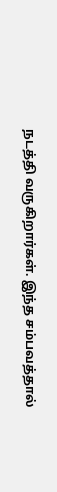நடத்தி வருகிறார்கள். இந்த சம்பவத்தால்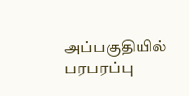அப்பகுதியில் பரபரப்பு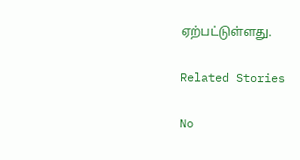ஏற்பட்டுள்ளது.

Related Stories

No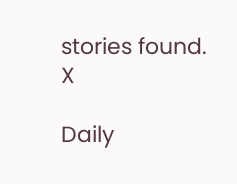stories found.
X

Daily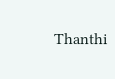Thanthi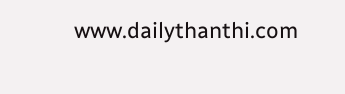www.dailythanthi.com